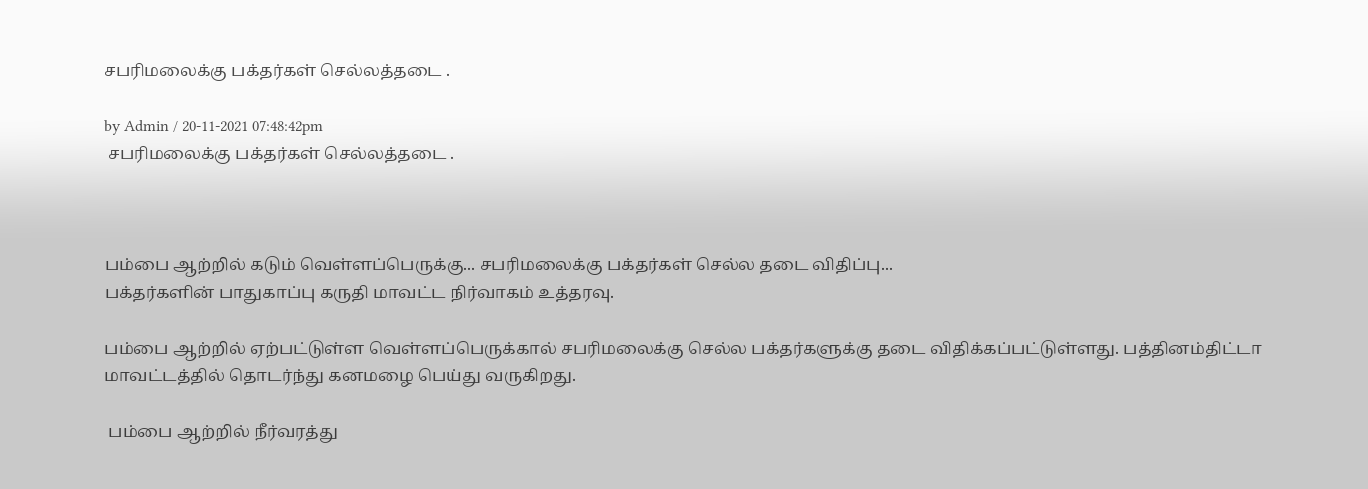சபரிமலைக்கு பக்தர்கள் செல்லத்தடை .

by Admin / 20-11-2021 07:48:42pm
 சபரிமலைக்கு பக்தர்கள் செல்லத்தடை .



பம்பை ஆற்றில் கடும் வெள்ளப்பெருக்கு... சபரிமலைக்கு பக்தர்கள் செல்ல தடை விதிப்பு...
பக்தர்களின் பாதுகாப்பு கருதி மாவட்ட நிர்வாகம் உத்தரவு.

பம்பை ஆற்றில் ஏற்பட்டுள்ள வெள்ளப்பெருக்கால் சபரிமலைக்கு செல்ல பக்தர்களுக்கு தடை விதிக்கப்பட்டுள்ளது. பத்தினம்திட்டா மாவட்டத்தில் தொடர்ந்து கனமழை பெய்து வருகிறது.

 பம்பை ஆற்றில் நீர்வரத்து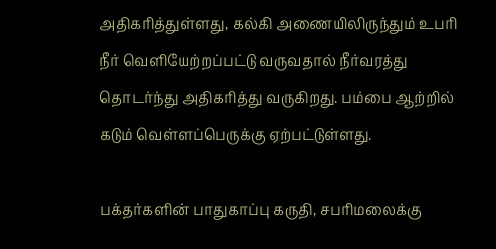அதிகரித்துள்ளது, கல்கி அணையிலிருந்தும் உபரி நீர் வெளியேற்றப்பட்டு வருவதால் நீர்வரத்து தொடர்ந்து அதிகரித்து வருகிறது. பம்பை ஆற்றில் கடும் வெள்ளப்பெருக்கு ஏற்பட்டுள்ளது.

பக்தர்களின் பாதுகாப்பு கருதி, சபரிமலைக்கு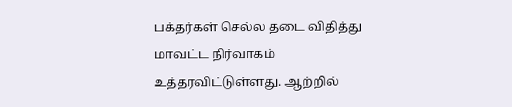பக்தர்கள் செல்ல தடை விதித்து மாவட்ட நிர்வாகம் உத்தரவிட்டுள்ளது. ஆற்றில்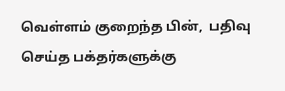வெள்ளம் குறைந்த பின்,  பதிவு செய்த பக்தர்களுக்கு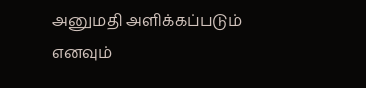அனுமதி அளிக்கப்படும் எனவும்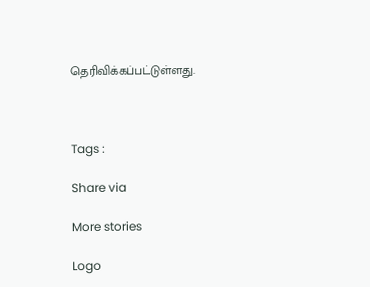தெரிவிக்கப்பட்டுள்ளது.



Tags :

Share via

More stories

Logo